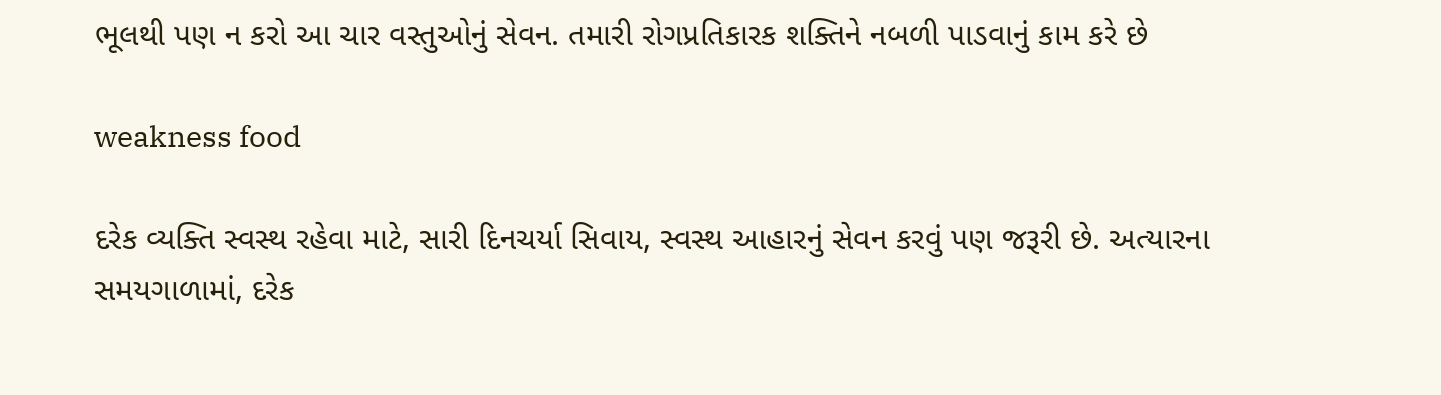ભૂલથી પણ ન કરો આ ચાર વસ્તુઓનું સેવન. તમારી રોગપ્રતિકારક શક્તિને નબળી પાડવાનું કામ કરે છે

weakness food

દરેક વ્યક્તિ સ્વસ્થ રહેવા માટે, સારી દિનચર્યા સિવાય, સ્વસ્થ આહારનું સેવન કરવું પણ જરૂરી છે. અત્યારના સમયગાળામાં, દરેક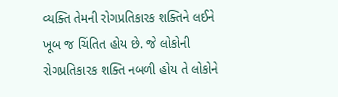વ્યક્તિ તેમની રોગપ્રતિકારક શક્તિને લઈને ખૂબ જ ચિંતિત હોય છે. જે લોકોની રોગપ્રતિકારક શક્તિ નબળી હોય તે લોકોને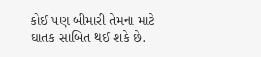કોઈ પણ બીમારી તેમના માટે ઘાતક સાબિત થઈ શકે છે.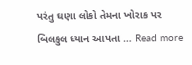પરંતુ ઘણા લોકો તેમના ખોરાક પર બિલકુલ ધ્યાન આપતા … Read more